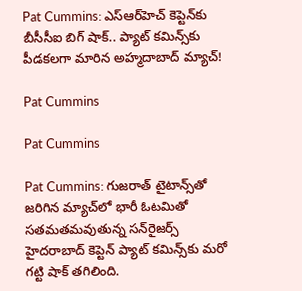Pat Cummins: ఎస్‌ఆర్‌హెచ్ కెప్టెన్‌కు బీసీసీఐ బిగ్ షాక్.. ప్యాట్ కమిన్స్‌కు పీడకలగా మారిన అహ్మదాబాద్ మ్యాచ్!

Pat Cummins

Pat Cummins

Pat Cummins: గుజరాత్ టైటాన్స్‌తో జరిగిన మ్యాచ్‌లో భారీ ఓటమితో సతమతమవుతున్న సన్‌రైజర్స్ హైదరాబాద్ కెప్టెన్ ప్యాట్ కమిన్స్‌కు మరో గట్టి షాక్ తగిలింది.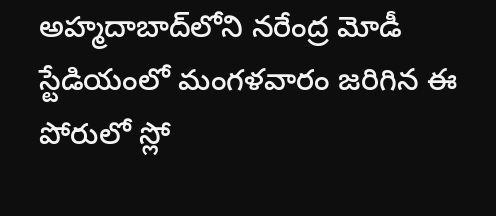అహ్మదాబాద్‌లోని నరేంద్ర మోడీ స్టేడియంలో మంగళవారం జరిగిన ఈ పోరులో స్లో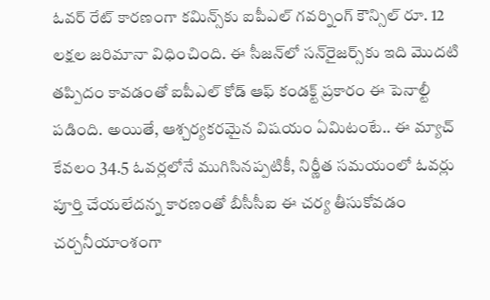ఓవర్ రేట్ కారణంగా కమిన్స్‌కు ఐపీఎల్ గవర్నింగ్ కౌన్సిల్ రూ. 12 లక్షల జరిమానా విధించింది. ఈ సీజన్‌లో సన్‌రైజర్స్‌కు ఇది మొదటి తప్పిదం కావడంతో ఐపీఎల్ కోడ్ ఆఫ్ కండక్ట్ ప్రకారం ఈ పెనాల్టీ పడింది. అయితే, ఆశ్చర్యకరమైన విషయం ఏమిటంటే.. ఈ మ్యాచ్ కేవలం 34.5 ఓవర్లలోనే ముగిసినప్పటికీ, నిర్ణీత సమయంలో ఓవర్లు పూర్తి చేయలేదన్న కారణంతో బీసీసీఐ ఈ చర్య తీసుకోవడం చర్చనీయాంశంగా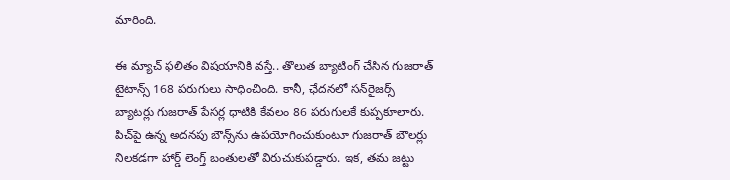మారింది.

ఈ మ్యాచ్ ఫలితం విషయానికి వస్తే.. తొలుత బ్యాటింగ్ చేసిన గుజరాత్ టైటాన్స్ 168 పరుగులు సాధించింది. కానీ, ఛేదనలో సన్‌రైజర్స్ బ్యాటర్లు గుజరాత్ పేసర్ల ధాటికి కేవలం 86 పరుగులకే కుప్పకూలారు. పిచ్‌పై ఉన్న అదనపు బౌన్స్‌ను ఉపయోగించుకుంటూ గుజరాత్ బౌలర్లు నిలకడగా హార్డ్ లెంగ్త్ బంతులతో విరుచుకుపడ్డారు. ఇక, తమ జట్టు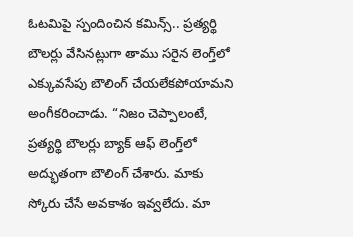ఓటమిపై స్పందించిన కమిన్స్.. ప్రత్యర్థి బౌలర్లు వేసినట్లుగా తాము సరైన లెంగ్త్‌లో ఎక్కువసేపు బౌలింగ్ చేయలేకపోయామని అంగీకరించాడు. “నిజం చెప్పాలంటే, ప్రత్యర్థి బౌలర్లు బ్యాక్ ఆఫ్ లెంగ్త్‌లో అద్భుతంగా బౌలింగ్ చేశారు. మాకు స్కోరు చేసే అవకాశం ఇవ్వలేదు. మా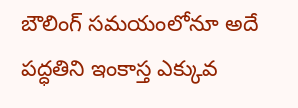బౌలింగ్ సమయంలోనూ అదే పద్ధతిని ఇంకాస్త ఎక్కువ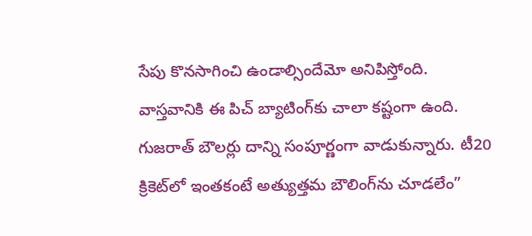సేపు కొనసాగించి ఉండాల్సిందేమో అనిపిస్తోంది. వాస్తవానికి ఈ పిచ్ బ్యాటింగ్‌కు చాలా కష్టంగా ఉంది. గుజరాత్ బౌలర్లు దాన్ని సంపూర్ణంగా వాడుకున్నారు. టీ20 క్రికెట్‌లో ఇంతకంటే అత్యుత్తమ బౌలింగ్‌ను చూడలేం”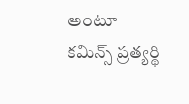అంటూ కమిన్స్ ప్రత్యర్థి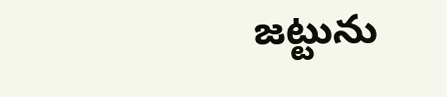జట్టును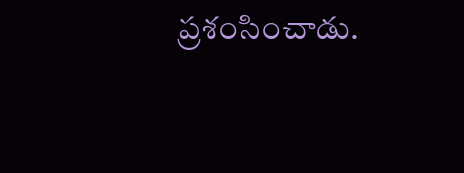ప్రశంసించాడు.